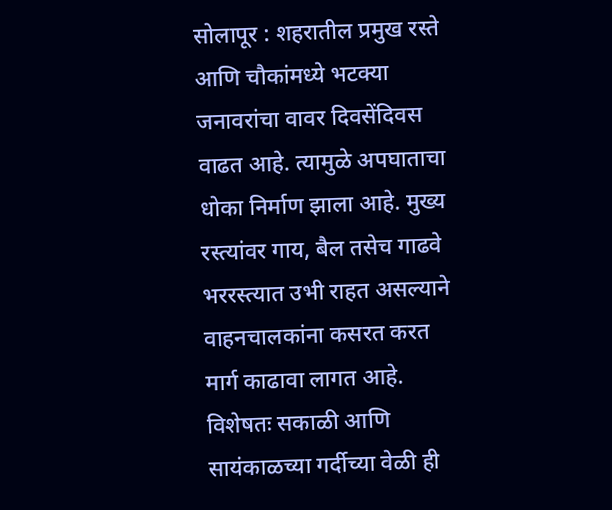सोलापूर : शहरातील प्रमुख रस्ते आणि चौकांमध्ये भटक्या जनावरांचा वावर दिवसेंदिवस वाढत आहे. त्यामुळे अपघाताचा धोका निर्माण झाला आहे. मुख्य रस्त्यांवर गाय, बैल तसेच गाढवे भररस्त्यात उभी राहत असल्याने वाहनचालकांना कसरत करत मार्ग काढावा लागत आहे. विशेषतः सकाळी आणि सायंकाळच्या गर्दीच्या वेळी ही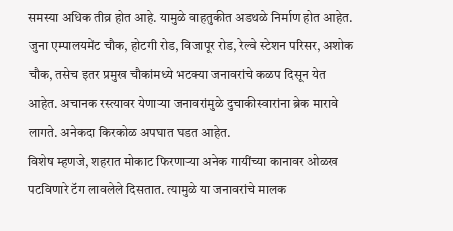समस्या अधिक तीव्र होत आहे. यामुळे वाहतुकीत अडथळे निर्माण होत आहेत.
जुना एम्पालयमेंट चौक, होटगी रोड, विजापूर रोड, रेल्वे स्टेशन परिसर, अशोक चौक, तसेच इतर प्रमुख चौकांमध्ये भटक्या जनावरांचे कळप दिसून येत आहेत. अचानक रस्त्यावर येणाऱ्या जनावरांमुळे दुचाकीस्वारांना ब्रेक मारावे लागते. अनेकदा किरकोळ अपघात घडत आहेत.
विशेष म्हणजे, शहरात मोकाट फिरणाऱ्या अनेक गायींच्या कानावर ओळख पटविणारे टॅग लावलेले दिसतात. त्यामुळे या जनावरांचे मालक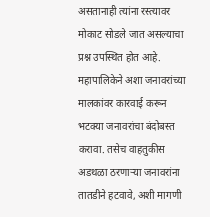असतानाही त्यांना रस्त्यावर मोकाट सोडले जात असल्याचा प्रश्न उपस्थित होत आहे. महापालिकेने अशा जनावरांच्या मालकांवर कारवाई करून भटक्या जनावरांचा बंदोबस्त करावा. तसेच वाहतुकीस अडथळा ठरणाऱ्या जनावरांना तातडीने हटवावे, अशी मागणी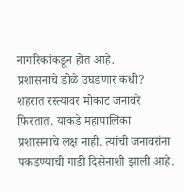नागरिकांकडून होत आहे.
प्रशासनाचे डोळे उघडणार कधी?
शहरात रस्त्यावर मोकाट जनावरे फिरतात. याकडे महापालिका प्रशासनाचे लक्ष नाही. त्यांची जनावरांना पकडण्याची गाडी दिसेनाशी झाली आहे.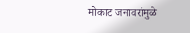मोकाट जनावरांमुळे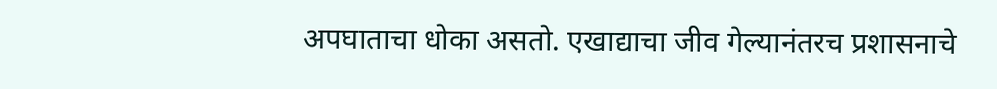अपघाताचा धोका असतो. एखाद्याचा जीव गेल्यानंतरच प्रशासनाचे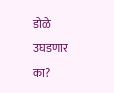डोळे उघडणार का?